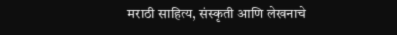मराठी साहित्य, संस्कृती आणि लेखनाचे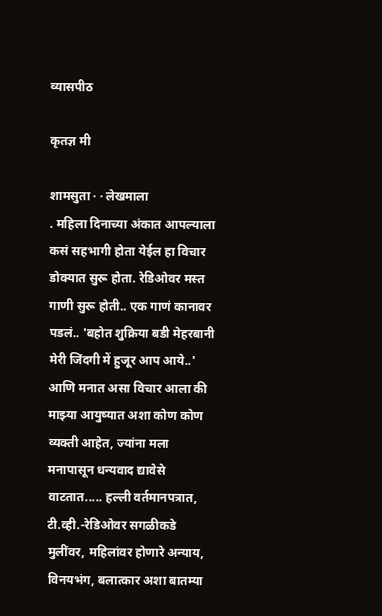व्यासपीठ

कृतज्ञ मी

शामसुता · · लेखमाला
. महिला दिनाच्या अंकात आपल्याला कसं सहभागी होता येईल हा विचार डोक्यात सुरू होता. रेडिओवर मस्त गाणी सुरू होती.. एक गाणं कानावर पडलं.. 'बहोत शुक्रिया बडी मेहरबानी मेरी जिंदगी में हुजूर आप आये..' आणि मनात असा विचार आला की माझ्या आयुष्यात अशा कोण कोण व्यक्ती आहेत, ज्यांना मला मनापासून धन्यवाद द्यावेसे वाटतात..... हल्ली वर्तमानपत्रात, टी.व्ही.-रेडिओवर सगळीकडे मुलींवर, महिलांवर होणारे अन्याय, विनयभंग, बलात्कार अशा बातम्या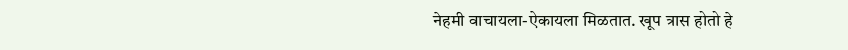नेहमी वाचायला-ऐकायला मिळतात. खूप त्रास होतो हे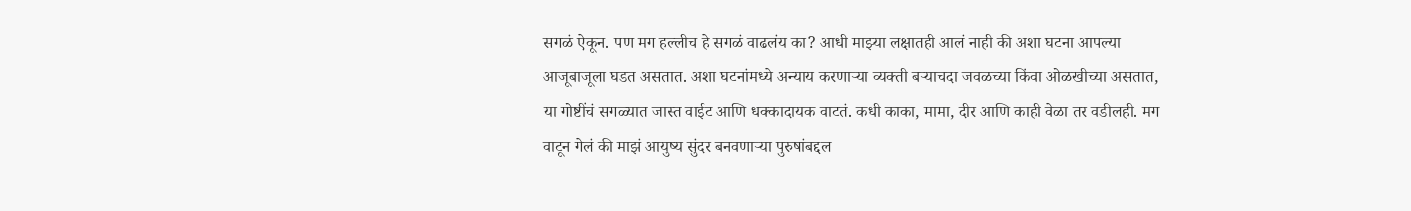सगळं ऐकून. पण मग हल्लीच हे सगळं वाढलंय का? आधी माझ्या लक्षातही आलं नाही की अशा घटना आपल्या आजूबाजूला घडत असतात. अशा घटनांमध्ये अन्याय करणाऱ्या व्यक्ती बर्‍याचदा जवळच्या किंवा ओळखीच्या असतात, या गोष्टींचं सगळ्यात जास्त वाईट आणि धक्कादायक वाटतं. कधी काका, मामा, दीर आणि काही वेळा तर वडीलही. मग वाटून गेलं की माझं आयुष्य सुंदर बनवणाऱ्या पुरुषांबद्दल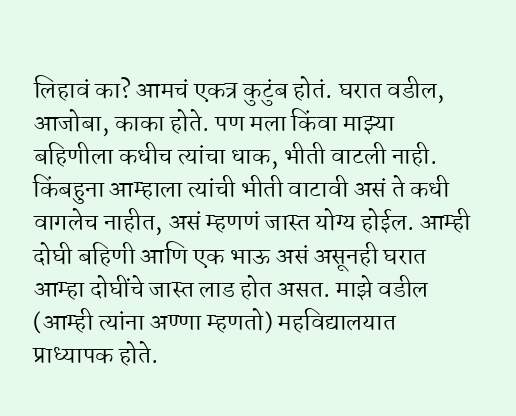लिहावं का? आमचं एकत्र कुटुंब होतं. घरात वडील, आजोबा, काका होते. पण मला किंवा माझ्या बहिणीला कधीच त्यांचा धाक, भीती वाटली नाही. किंबहुना आम्हाला त्यांची भीती वाटावी असं ते कधी वागलेच नाहीत, असं म्हणणं जास्त योग्य होईल. आम्ही दोघी बहिणी आणि एक भाऊ असं असूनही घरात आम्हा दोघींचे जास्त लाड होत असत. माझे वडील (आम्ही त्यांना अण्णा म्हणतो) महविद्यालयात प्राध्यापक होते.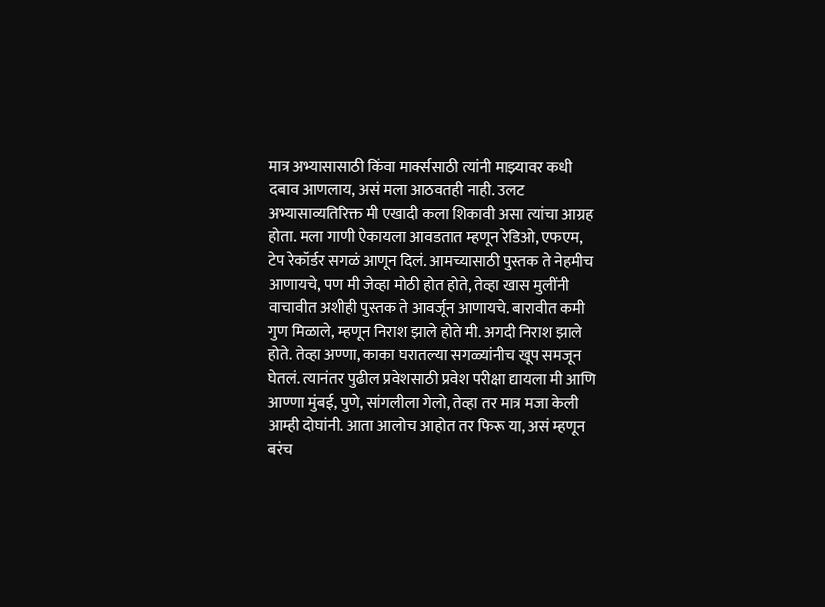मात्र अभ्यासासाठी किंवा मार्क्ससाठी त्यांनी माझ्यावर कधी दबाव आणलाय, असं मला आठवतही नाही. उलट अभ्यासाव्यतिरिक्त मी एखादी कला शिकावी असा त्यांचा आग्रह होता. मला गाणी ऐकायला आवडतात म्हणून रेडिओ, एफएम, टेप रेकॉर्डर सगळं आणून दिलं. आमच्यासाठी पुस्तक ते नेहमीच आणायचे, पण मी जेव्हा मोठी होत होते, तेव्हा खास मुलींनी वाचावीत अशीही पुस्तक ते आवर्जून आणायचे. बारावीत कमी गुण मिळाले, म्हणून निराश झाले होते मी. अगदी निराश झाले होते. तेव्हा अण्णा, काका घरातल्या सगळ्यांनीच खूप समजून घेतलं. त्यानंतर पुढील प्रवेशसाठी प्रवेश परीक्षा द्यायला मी आणि आण्णा मुंबई, पुणे, सांगलीला गेलो, तेव्हा तर मात्र मजा केली आम्ही दोघांनी. आता आलोच आहोत तर फिरू या, असं म्हणून बरंच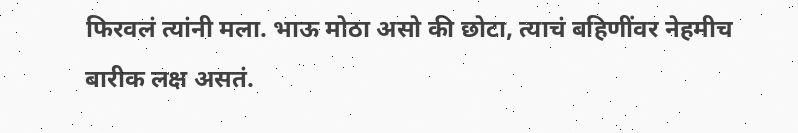फिरवलं त्यांनी मला. भाऊ मोठा असो की छोटा, त्याचं बहिणींवर नेहमीच बारीक लक्ष असतं.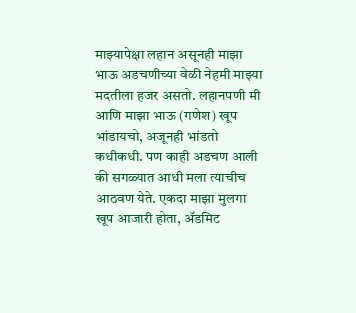माझ्यापेक्षा लहान असूनही माझा भाऊ अडचणीच्या वेळी नेहमी माझ्या मदतीला हजर असतो. लहानपणी मी आणि माझा भाऊ (गणेश) खूप भांडायचो, अजूनही भांडतो कधीकधी. पण काही अडचण आली की सगळ्यात आधी मला त्याचीच आठवण येते. एकदा माझा मुलगा खूप आजारी होता, ॲडमिट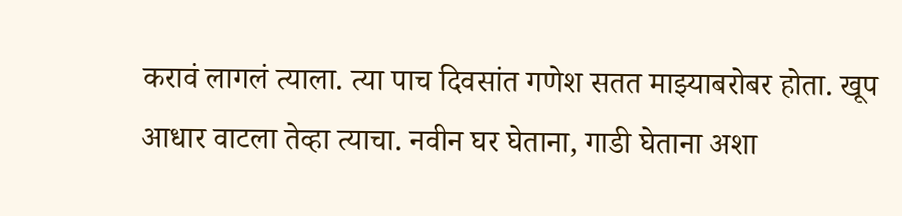करावं लागलं त्याला. त्या पाच दिवसांत गणेश सतत माझ्याबरोबर होता. खूप आधार वाटला तेव्हा त्याचा. नवीन घर घेताना, गाडी घेताना अशा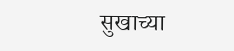सुखाच्या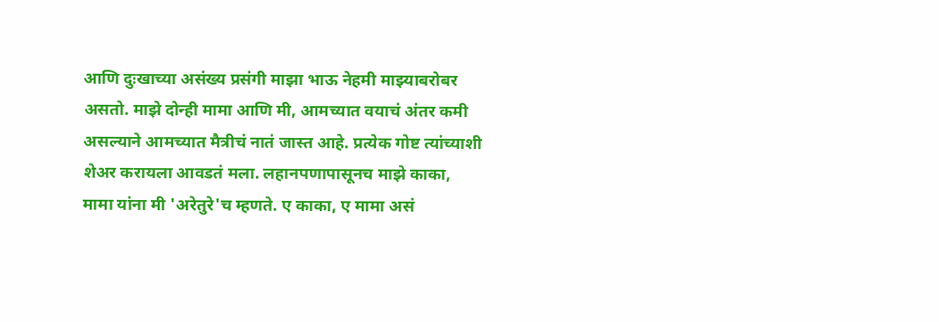आणि दुःखाच्या असंख्य प्रसंगी माझा भाऊ नेहमी माझ्याबरोबर असतो. माझे दोन्ही मामा आणि मी, आमच्यात वयाचं अंतर कमी असल्याने आमच्यात मैत्रीचं नातं जास्त आहे. प्रत्येक गोष्ट त्यांच्याशी शेअर करायला आवडतं मला. लहानपणापासूनच माझे काका, मामा यांना मी 'अरेतुरे'च म्हणते. ए काका, ए मामा असं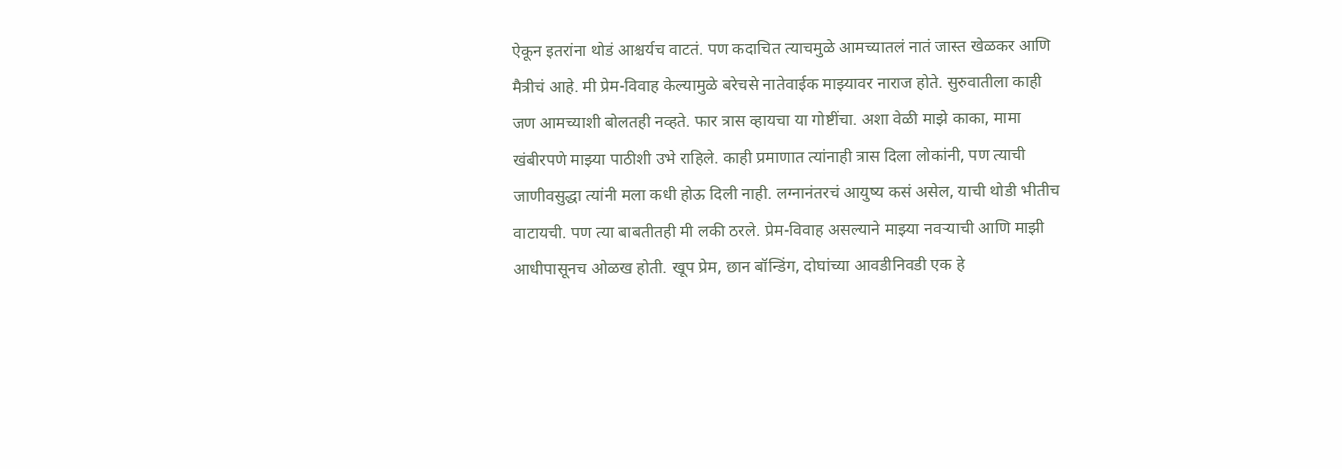ऐकून इतरांना थोडं आश्चर्यच वाटतं. पण कदाचित त्याचमुळे आमच्यातलं नातं जास्त खेळकर आणि मैत्रीचं आहे. मी प्रेम-विवाह केल्यामुळे बरेचसे नातेवाईक माझ्यावर नाराज होते. सुरुवातीला काही जण आमच्याशी बोलतही नव्हते. फार त्रास व्हायचा या गोष्टींचा. अशा वेळी माझे काका, मामा खंबीरपणे माझ्या पाठीशी उभे राहिले. काही प्रमाणात त्यांनाही त्रास दिला लोकांनी, पण त्याची जाणीवसुद्धा त्यांनी मला कधी होऊ दिली नाही. लग्नानंतरचं आयुष्य कसं असेल, याची थोडी भीतीच वाटायची. पण त्या बाबतीतही मी लकी ठरले. प्रेम-विवाह असल्याने माझ्या नवर्‍याची आणि माझी आधीपासूनच ओळख होती. खूप प्रेम, छान बॉन्डिंग, दोघांच्या आवडीनिवडी एक हे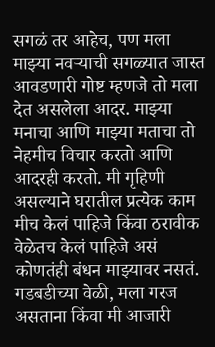सगळं तर आहेच, पण मला माझ्या नवऱ्याची सगळ्यात जास्त आवडणारी गोष्ट म्हणजे तो मला देत असलेला आदर. माझ्या मनाचा आणि माझ्या मताचा तो नेहमीच विचार करतो आणि आदरही करतो. मी गृहिणी असल्याने घरातील प्रत्येक काम मीच केलं पाहिजे किंवा ठरावीक वेळेतच केलं पाहिजे असं कोणतंही बंधन माझ्यावर नसतं. गडबडीच्या वेळी, मला गरज असताना किंवा मी आजारी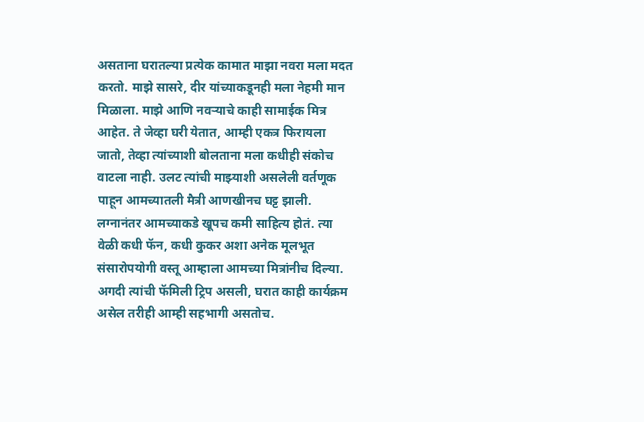असताना घरातल्या प्रत्येक कामात माझा नवरा मला मदत करतो. माझे सासरे, दीर यांच्याकडूनही मला नेहमी मान मिळाला. माझे आणि नवऱ्याचे काही सामाईक मित्र आहेत. ते जेव्हा घरी येतात, आम्ही एकत्र फिरायला जातो, तेव्हा त्यांच्याशी बोलताना मला कधीही संकोच वाटला नाही. उलट त्यांची माझ्याशी असलेली वर्तणूक पाहून आमच्यातली मैत्री आणखीनच घट्ट झाली. लग्नानंतर आमच्याकडे खूपच कमी साहित्य होतं. त्या वेळी कधी फॅन, कधी कुकर अशा अनेक मूलभूत संसारोपयोगी वस्तू आम्हाला आमच्या मित्रांनीच दिल्या. अगदी त्यांची फॅमिली ट्रिप असली, घरात काही कार्यक्रम असेल तरीही आम्ही सहभागी असतोच.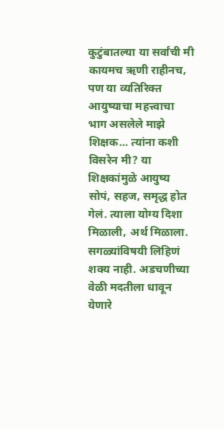कुटुंबातल्या या सर्वांची मी कायमच ऋणी राहीनच, पण या व्यतिरिक्त आयुष्याचा महत्त्वाचा भाग असलेले माझे शिक्षक... त्यांना कशी विसरेन मी? या शिक्षकांमुळे आयुष्य सोपं, सहज, समृद्ध होत गेलं. त्याला योग्य दिशा मिळाली, अर्थ मिळाला. सगळ्यांविषयी लिहिणं शक्य नाही. अडचणीच्या वेळी मदतीला धावून येणारे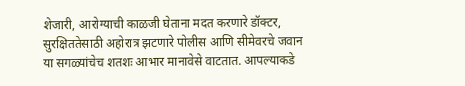शेजारी, आरोग्याची काळजी घेताना मदत करणारे डॉक्टर, सुरक्षिततेसाठी अहोरात्र झटणारे पोलीस आणि सीमेवरचे जवान या सगळ्यांचेच शतशः आभार मानावेसे वाटतात. आपल्याकडे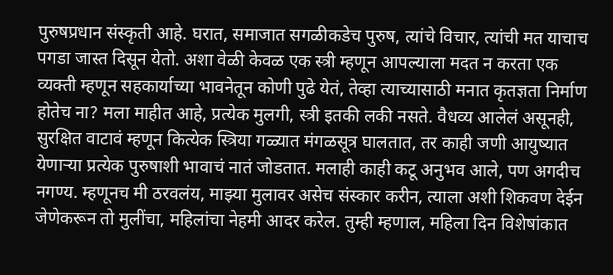पुरुषप्रधान संस्कृती आहे. घरात, समाजात सगळीकडेच पुरुष, त्यांचे विचार, त्यांची मत याचाच पगडा जास्त दिसून येतो. अशा वेळी केवळ एक स्त्री म्हणून आपल्याला मदत न करता एक व्यक्ती म्हणून सहकार्याच्या भावनेतून कोणी पुढे येतं, तेव्हा त्याच्यासाठी मनात कृतज्ञता निर्माण होतेच ना? मला माहीत आहे, प्रत्येक मुलगी, स्त्री इतकी लकी नसते. वैधव्य आलेलं असूनही, सुरक्षित वाटावं म्हणून कित्येक स्त्रिया गळ्यात मंगळसूत्र घालतात, तर काही जणी आयुष्यात येणार्‍या प्रत्येक पुरुषाशी भावाचं नातं जोडतात. मलाही काही कटू अनुभव आले, पण अगदीच नगण्य. म्हणूनच मी ठरवलंय, माझ्या मुलावर असेच संस्कार करीन, त्याला अशी शिकवण देईन जेणेकरून तो मुलींचा, महिलांचा नेहमी आदर करेल. तुम्ही म्हणाल, महिला दिन विशेषांकात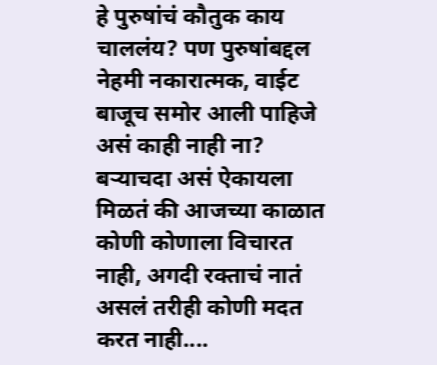हे पुरुषांचं कौतुक काय चाललंय? पण पुरुषांबद्दल नेहमी नकारात्मक, वाईट बाजूच समोर आली पाहिजे असं काही नाही ना? बऱ्याचदा असं ऐकायला मिळतं की आजच्या काळात कोणी कोणाला विचारत नाही, अगदी रक्ताचं नातं असलं तरीही कोणी मदत करत नाही....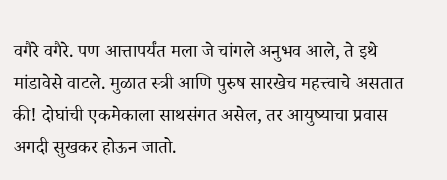वगैरे वगैरे. पण आत्तापर्यंत मला जे चांगले अनुभव आले, ते इथे मांडावेसे वाटले. मुळात स्त्री आणि पुरुष सारखेच महत्त्वाचे असतात की! दोघांची एकमेकाला साथसंगत असेल, तर आयुष्याचा प्रवास अगदी सुखकर होऊन जातो.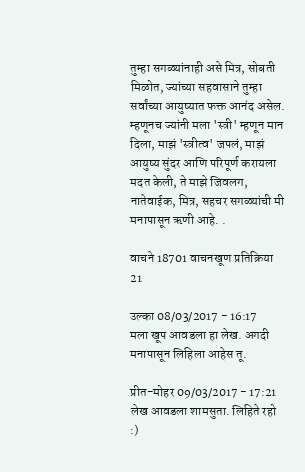तुम्हा सगळ्यांनाही असे मित्र, सोबती मिळोत, ज्यांच्या सहवासाने तुम्हा सर्वांच्या आयुष्यात फक्त आनंद असेल. म्हणूनच ज्यांनी मला 'स्त्री' म्हणून मान दिला, माझं 'स्त्रीत्व' जपलं, माझं आयुष्य सुंदर आणि परिपूर्ण करायला मदत केली, ते माझे जिवलग, नातेवाईक, मित्र, सहचर सगळ्यांची मी मनापासून ऋणी आहे. .

वाचने 18701 वाचनखूण प्रतिक्रिया 21

उल्का 08/03/2017 - 16:17
मला खूप आवडला हा लेख. अगदी मनापासून लिहिला आहेस तू.

प्रीत-मोहर 09/03/2017 - 17:21
लेख आवडला शामसुता. लिहिते रहो :)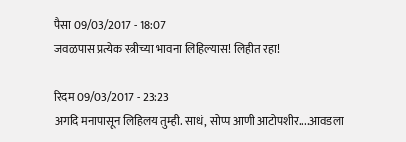पैसा 09/03/2017 - 18:07
जवळपास प्रत्येक स्त्रीच्या भावना लिहिल्यास! लिहीत रहा!

रिदम 09/03/2017 - 23:23
अगदि मनापासून लिहिलय तुम्ही. साधं, सोप्प आणी आटोपशीर....आवडला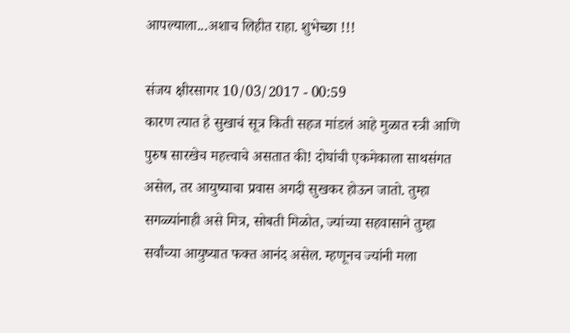आपल्याला...अशाच लिहीत राहा. शुभेच्छा !!!

संजय क्षीरसागर 10/03/2017 - 00:59
कारण त्यात हे सुखाचं सूत्र किती सहज मांडलं आहे मुळात स्त्री आणि पुरुष सारखेच महत्त्वाचे असतात की! दोघांची एकमेकाला साथसंगत असेल, तर आयुष्याचा प्रवास अगदी सुखकर होऊन जातो. तुम्हा सगळ्यांनाही असे मित्र, सोबती मिळोत, ज्यांच्या सहवासाने तुम्हा सर्वांच्या आयुष्यात फक्त आनंद असेल. म्हणूनच ज्यांनी मला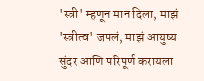'स्त्री' म्हणून मान दिला, माझं 'स्त्रीत्व' जपलं, माझं आयुष्य सुंदर आणि परिपूर्ण करायला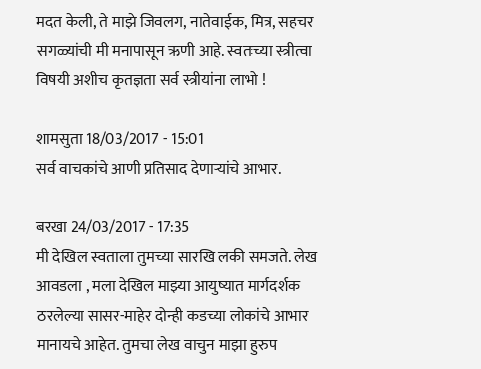मदत केली, ते माझे जिवलग, नातेवाईक, मित्र, सहचर सगळ्यांची मी मनापासून ऋणी आहे. स्वतःच्या स्त्रीत्वा विषयी अशीच कृतज्ञता सर्व स्त्रीयांना लाभो !

शामसुता 18/03/2017 - 15:01
सर्व वाचकांचे आणी प्रतिसाद देणार्‍यांचे आभार.

बरखा 24/03/2017 - 17:35
मी देखिल स्वताला तुमच्या सारखि लकी समजते. लेख आवडला , मला देखिल माझ्या आयुष्यात मार्गदर्शक ठरलेल्या सासर-माहेर दोन्ही कडच्या लोकांचे आभार मानायचे आहेत. तुमचा लेख वाचुन माझा हुरुप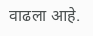वाढला आहे.